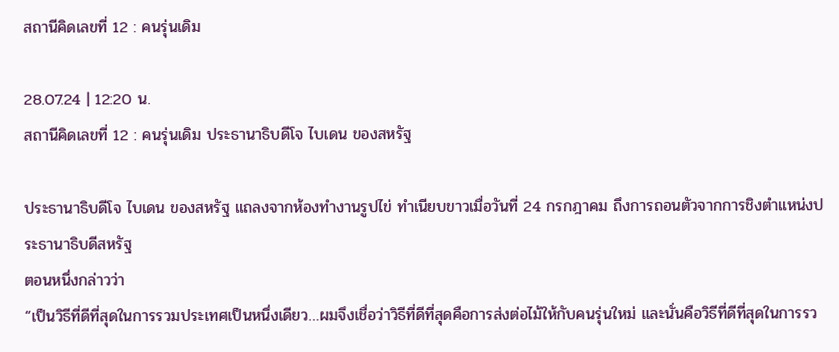สถานีคิดเลขที่ 12 : คนรุ่นเดิม

28.07.24 | 12:20 น.
สถานีคิดเลขที่ 12 : คนรุ่นเดิม ประธานาธิบดีโจ ไบเดน ของสหรัฐ

ประธานาธิบดีโจ ไบเดน ของสหรัฐ แถลงจากห้องทำงานรูปไข่ ทำเนียบขาวเมื่อวันที่ 24 กรกฎาคม ถึงการถอนตัวจากการชิงตำแหน่งประธานาธิบดีสหรัฐ
ตอนหนึ่งกล่าวว่า
“เป็นวิธีที่ดีที่สุดในการรวมประเทศเป็นหนึ่งเดียว…ผมจึงเชื่อว่าวิธีที่ดีที่สุดคือการส่งต่อไม้ให้กับคนรุ่นใหม่ และนั่นคือวิธีที่ดีที่สุดในการรว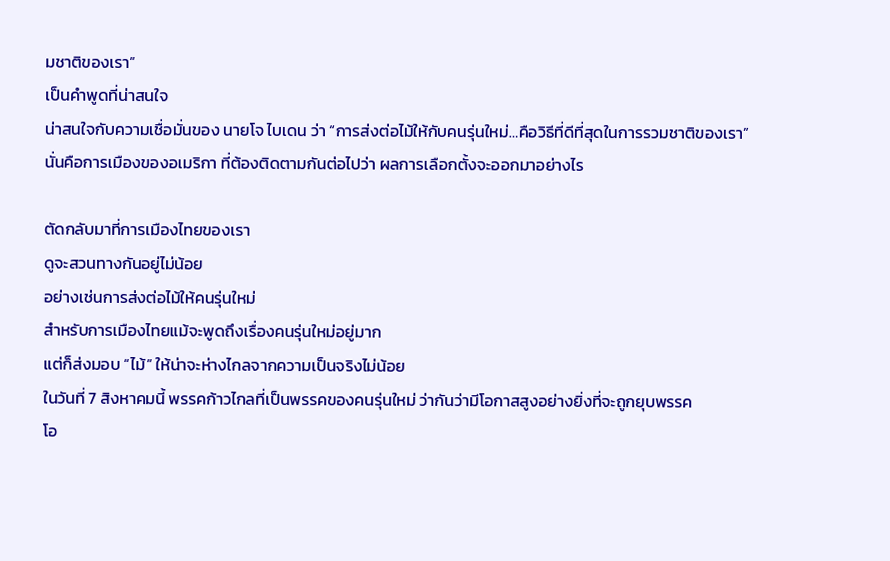มชาติของเรา”
เป็นคำพูดที่น่าสนใจ
น่าสนใจกับความเชื่อมั่นของ นายโจ ไบเดน ว่า “การส่งต่อไม้ให้กับคนรุ่นใหม่…คือวิธีที่ดีที่สุดในการรวมชาติของเรา”
นั่นคือการเมืองของอเมริกา ที่ต้องติดตามกันต่อไปว่า ผลการเลือกตั้งจะออกมาอย่างไร

ตัดกลับมาที่การเมืองไทยของเรา
ดูจะสวนทางกันอยู่ไม่น้อย
อย่างเช่นการส่งต่อไม้ให้คนรุ่นใหม่
สำหรับการเมืองไทยแม้จะพูดถึงเรื่องคนรุ่นใหม่อยู่มาก
แต่ก็ส่งมอบ “ไม้” ให้น่าจะห่างไกลจากความเป็นจริงไม่น้อย
ในวันที่ 7 สิงหาคมนี้ พรรคก้าวไกลที่เป็นพรรคของคนรุ่นใหม่ ว่ากันว่ามีโอกาสสูงอย่างยิ่งที่จะถูกยุบพรรค
โอ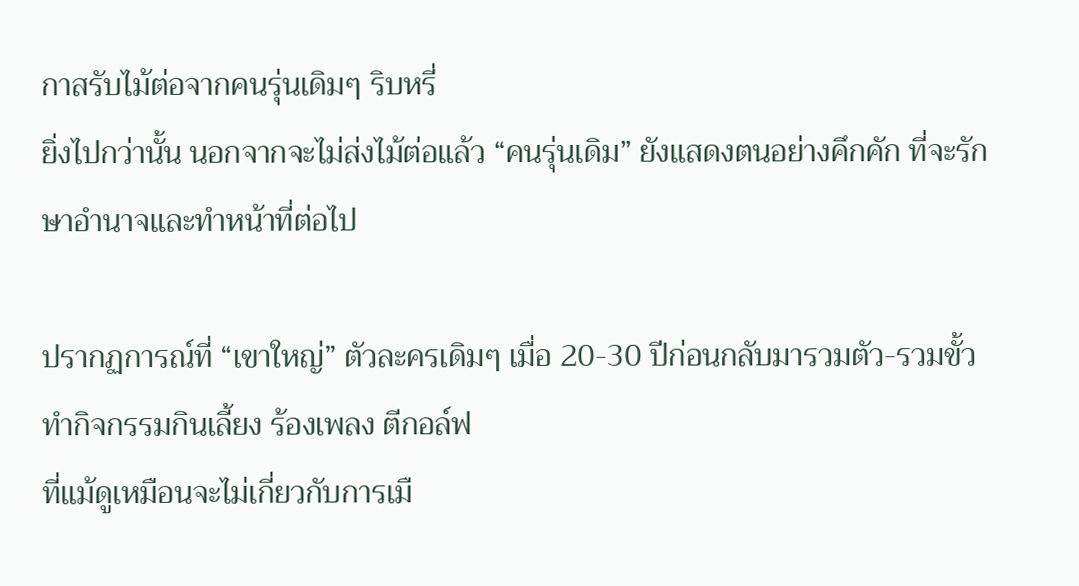กาสรับไม้ต่อจากคนรุ่นเดิมๆ ริบหรี่
ยิ่งไปกว่านั้น นอกจากจะไม่ส่งไม้ต่อแล้ว “คนรุ่นเดิม” ยังแสดงตนอย่างคึกคัก ที่จะรักษาอำนาจและทำหน้าที่ต่อไป

ปรากฏการณ์ที่ “เขาใหญ่” ตัวละครเดิมๆ เมื่อ 20-30 ปีก่อนกลับมารวมตัว-รวมขั้ว ทำกิจกรรมกินเลี้ยง ร้องเพลง ตีกอล์ฟ
ที่แม้ดูเหมือนจะไม่เกี่ยวกับการเมื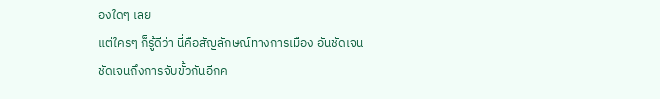องใดๆ เลย
แต่ใครๆ ก็รู้ดีว่า นี่คือสัญลักษณ์ทางการเมือง อันชัดเจน
ชัดเจนถึงการจับขั้วกันอีกค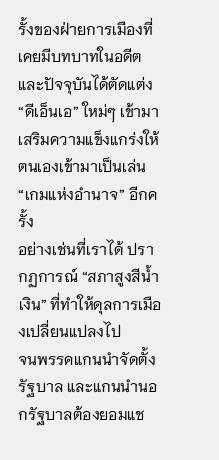รั้งของฝ่ายการเมืองที่เคยมีบทบาทในอดีต
และปัจจุบันได้ตัดแต่ง “ดีเอ็นเอ” ใหม่ๆ เข้ามาเสริมความแข็งแกร่งให้ตนเองเข้ามาเป็นเล่น “เกมแห่งอำนาจ” อีกครั้ง
อย่างเช่นที่เราได้ ปรากฏการณ์ “สภาสูงสีน้ำเงิน” ที่ทำให้ดุลการเมืองเปลี่ยนแปลงไป
จนพรรคแกนนำจัดตั้งรัฐบาล และแกนนำนอกรัฐบาลต้องยอมแช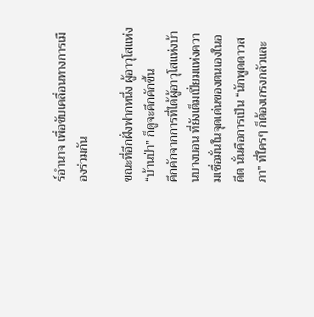ร์อำนาจ เพื่อขับเคลื่อนทางการเมืองร่วมกัน

ขณะที่อีกฝั่งฟากหนึ่ง ผู้อาวุโสแห่ง “บ้านป่า” ก็ดูจะคึกคักขึ้น
คึกคักจากการที่ได้ผู้อาวุโสแห่งบ้านบางบอน ที่ยังเต็มเปี่ยมแห่งความเชื่อมั่นในจุดเด่นของตนเองในอดีต นั่นคือการเป็น “นักพูดดาวสภา” ที่ใครๆ ก็ต้องเกรงกลัวและ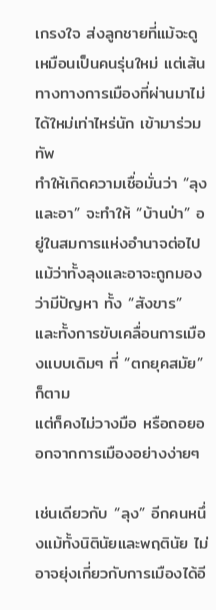เกรงใจ ส่งลูกชายที่แม้จะดูเหมือนเป็นคนรุ่นใหม่ แต่เส้นทางทางการเมืองที่ผ่านมาไม่ได้ใหม่เท่าไหร่นัก เข้ามาร่วมทัพ
ทำให้เกิดความเชื่อมั่นว่า “ลุงและอา” จะทำให้ “บ้านป่า” อยู่ในสมการแห่งอำนาจต่อไป
แม้ว่าทั้งลุงและอาจะถูกมองว่ามีปัญหา ทั้ง “สังขาร” และทั้งการขับเคลื่อนการเมืองแบบเดิมๆ ที่ “ตกยุคสมัย” ก็ตาม
แต่ก็คงไม่วางมือ หรือถอยออกจากการเมืองอย่างง่ายๆ

เช่นเดียวกับ “ลุง” อีกคนหนึ่งแม้ทั้งนิตินัยและพฤตินัย ไม่อาจยุ่งเกี่ยวกับการเมืองได้อี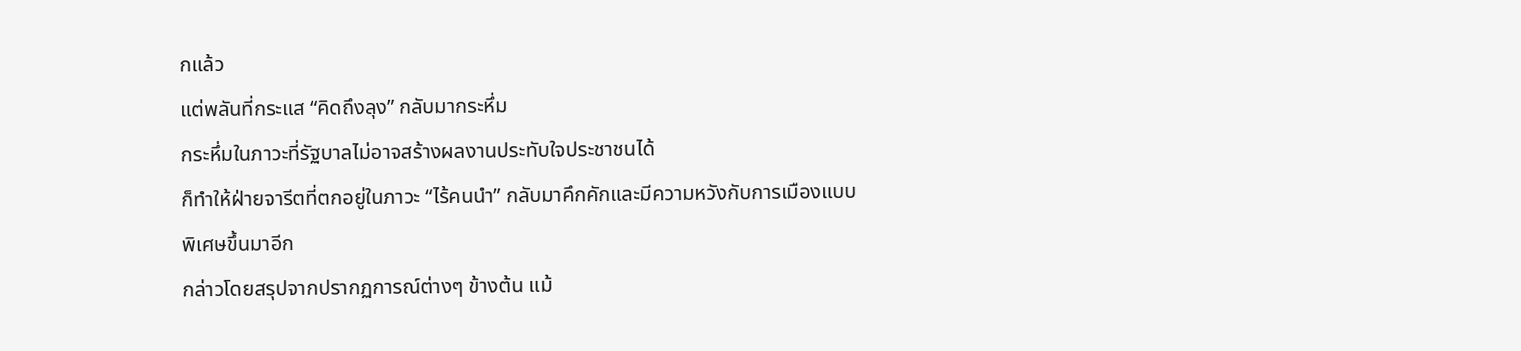กแล้ว
แต่พลันที่กระแส “คิดถึงลุง” กลับมากระหึ่ม
กระหึ่มในภาวะที่รัฐบาลไม่อาจสร้างผลงานประทับใจประชาชนได้
ก็ทำให้ฝ่ายจารีตที่ตกอยู่ในภาวะ “ไร้คนนำ” กลับมาคึกคักและมีความหวังกับการเมืองแบบพิเศษขึ้นมาอีก
กล่าวโดยสรุปจากปรากฏการณ์ต่างๆ ข้างต้น แม้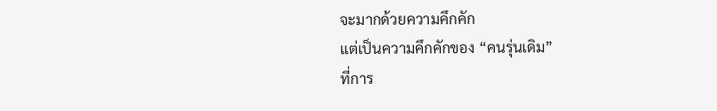จะมากด้วยความคึกคัก
แต่เป็นความคึกคักของ “คนรุ่นเดิม”
ที่การ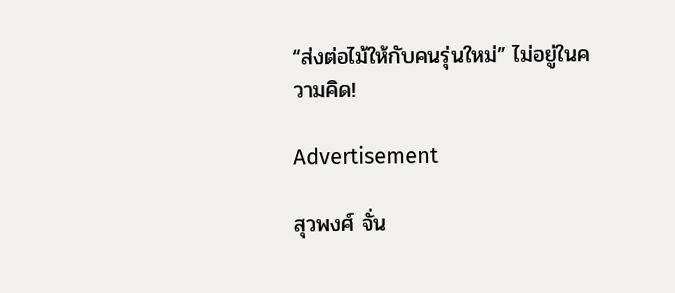“ส่งต่อไม้ให้กับคนรุ่นใหม่” ไม่อยู่ในความคิด!

Advertisement

สุวพงศ์ จั่น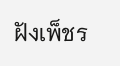ฝังเพ็ชร